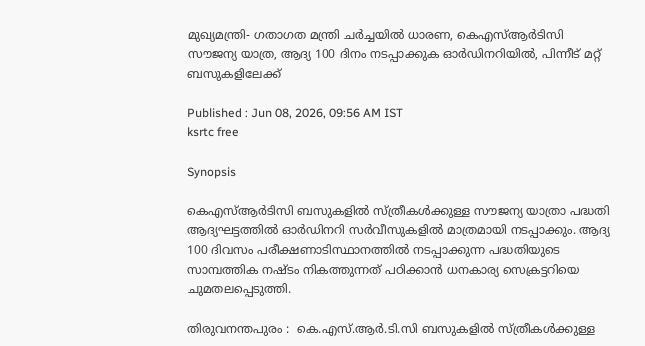മുഖ്യമന്ത്രി- ഗതാഗത മന്ത്രി ചർച്ചയിൽ ധാരണ, കെഎസ്ആർടിസി സൗജന്യ യാത്ര, ആദ്യ 100 ദിനം നടപ്പാക്കുക ഓർഡിനറിയിൽ, പിന്നീട് മറ്റ് ബസുകളിലേക്ക്

Published : Jun 08, 2026, 09:56 AM IST
ksrtc free

Synopsis

കെഎസ്ആർടിസി ബസുകളിൽ സ്ത്രീകൾക്കുള്ള സൗജന്യ യാത്രാ പദ്ധതി ആദ്യഘട്ടത്തിൽ ഓർഡിനറി സർവീസുകളിൽ മാത്രമായി നടപ്പാക്കും. ആദ്യ 100 ദിവസം പരീക്ഷണാടിസ്ഥാനത്തിൽ നടപ്പാക്കുന്ന പദ്ധതിയുടെ സാമ്പത്തിക നഷ്ടം നികത്തുന്നത് പഠിക്കാൻ ധനകാര്യ സെക്രട്ടറിയെ ചുമതലപ്പെടുത്തി.

തിരുവനന്തപുരം :  കെ.എസ്.ആർ.ടി.സി ബസുകളിൽ സ്ത്രീകൾക്കുള്ള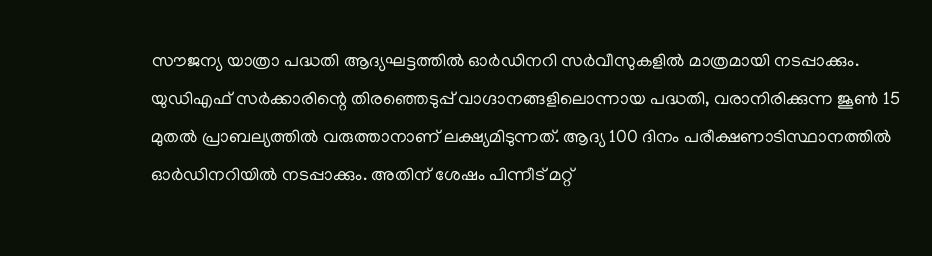സൗജന്യ യാത്രാ പദ്ധതി ആദ്യഘട്ടത്തിൽ ഓർഡിനറി സർവീസുകളിൽ മാത്രമായി നടപ്പാക്കും. യുഡിഎഫ് സർക്കാരിന്റെ തിരഞ്ഞെടുപ്പ് വാഗ്ദാനങ്ങളിലൊന്നായ പദ്ധതി, വരാനിരിക്കുന്ന ജൂൺ 15 മുതൽ പ്രാബല്യത്തിൽ വരുത്താനാണ് ലക്ഷ്യമിടുന്നത്. ആദ്യ 100 ദിനം പരീക്ഷണാടിസ്ഥാനത്തിൽ ഓർഡിനറിയിൽ നടപ്പാക്കും. അതിന് ശേഷം പിന്നീട് മറ്റ്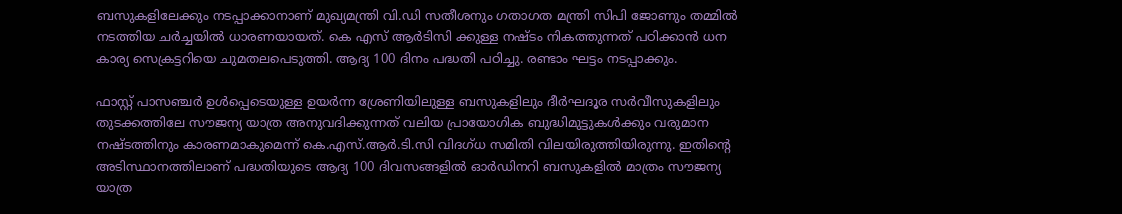ബസുകളിലേക്കും നടപ്പാക്കാനാണ് മുഖ്യമന്ത്രി വി.ഡി സതീശനും ഗതാഗത മന്ത്രി സിപി ജോണും തമ്മിൽ നടത്തിയ ചർച്ചയിൽ ധാരണയായത്. കെ എസ് ആർടിസി ക്കുള്ള നഷ്ടം നികത്തുന്നത് പഠിക്കാൻ ധന കാര്യ സെക്രട്ടറിയെ ചുമതലപെടുത്തി. ആദ്യ 100 ദിനം പദ്ധതി പഠിച്ചു. രണ്ടാം ഘട്ടം നടപ്പാക്കും.

ഫാസ്റ്റ് പാസഞ്ചർ ഉൾപ്പെടെയുള്ള ഉയർന്ന ശ്രേണിയിലുള്ള ബസുകളിലും ദീർഘദൂര സർവീസുകളിലും തുടക്കത്തിലേ സൗജന്യ യാത്ര അനുവദിക്കുന്നത് വലിയ പ്രായോഗിക ബുദ്ധിമുട്ടുകൾക്കും വരുമാന നഷ്ടത്തിനും കാരണമാകുമെന്ന് കെ.എസ്.ആർ.ടി.സി വിദഗ്ധ സമിതി വിലയിരുത്തിയിരുന്നു. ഇതിന്റെ അടിസ്ഥാനത്തിലാണ് പദ്ധതിയുടെ ആദ്യ 100 ദിവസങ്ങളിൽ ഓർഡിനറി ബസുകളിൽ മാത്രം സൗജന്യ യാത്ര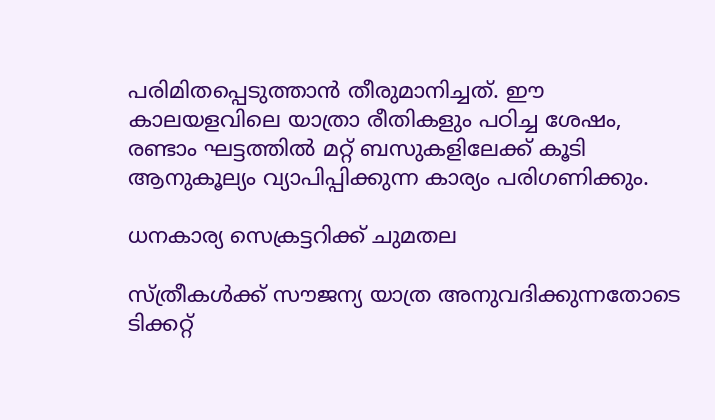പരിമിതപ്പെടുത്താൻ തീരുമാനിച്ചത്. ഈ കാലയളവിലെ യാത്രാ രീതികളും പഠിച്ച ശേഷം, രണ്ടാം ഘട്ടത്തിൽ മറ്റ് ബസുകളിലേക്ക് കൂടി ആനുകൂല്യം വ്യാപിപ്പിക്കുന്ന കാര്യം പരിഗണിക്കും.

ധനകാര്യ സെക്രട്ടറിക്ക് ചുമതല

സ്ത്രീകൾക്ക് സൗജന്യ യാത്ര അനുവദിക്കുന്നതോടെ ടിക്കറ്റ്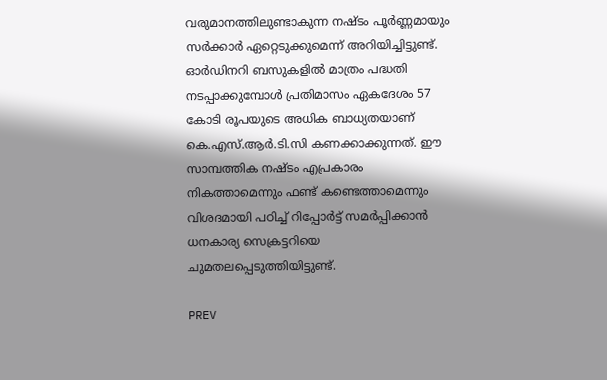വരുമാനത്തിലുണ്ടാകുന്ന നഷ്ടം പൂർണ്ണമായും സർക്കാർ ഏറ്റെടുക്കുമെന്ന് അറിയിച്ചിട്ടുണ്ട്. ഓർഡിനറി ബസുകളിൽ മാത്രം പദ്ധതി നടപ്പാക്കുമ്പോൾ പ്രതിമാസം ഏകദേശം 57 കോടി രൂപയുടെ അധിക ബാധ്യതയാണ് കെ.എസ്.ആർ.ടി.സി കണക്കാക്കുന്നത്. ഈ സാമ്പത്തിക നഷ്ടം എപ്രകാരം നികത്താമെന്നും ഫണ്ട് കണ്ടെത്താമെന്നും വിശദമായി പഠിച്ച് റിപ്പോർട്ട് സമർപ്പിക്കാൻ ധനകാര്യ സെക്രട്ടറിയെ ചുമതലപ്പെടുത്തിയിട്ടുണ്ട്.

PREV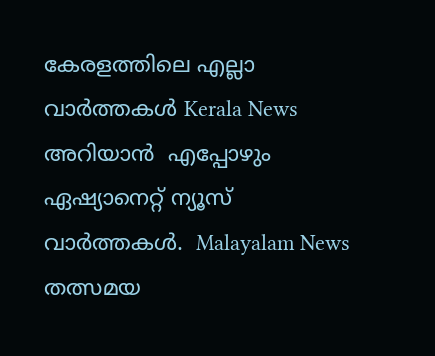കേരളത്തിലെ എല്ലാ വാർത്തകൾ Kerala News അറിയാൻ  എപ്പോഴും ഏഷ്യാനെറ്റ് ന്യൂസ് വാർത്തകൾ.  Malayalam News   തത്സമയ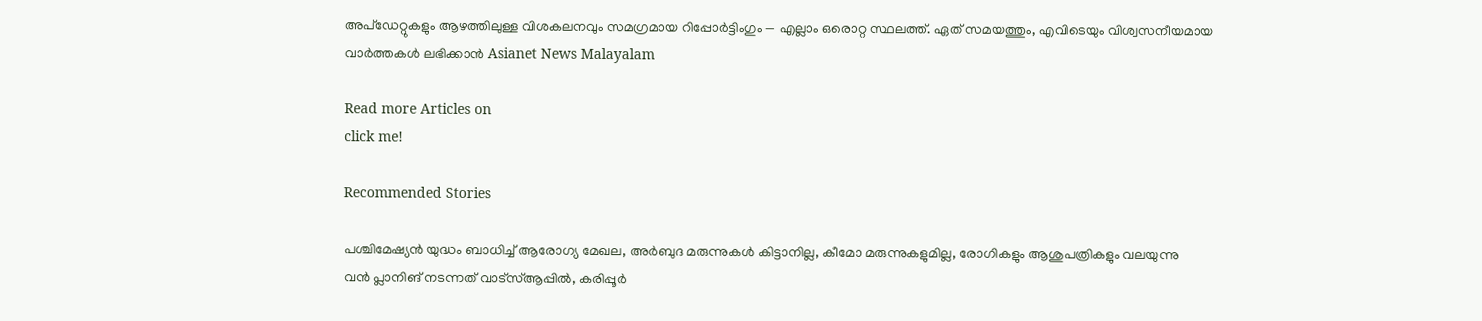അപ്‌ഡേറ്റുകളും ആഴത്തിലുള്ള വിശകലനവും സമഗ്രമായ റിപ്പോർട്ടിംഗും — എല്ലാം ഒരൊറ്റ സ്ഥലത്ത്. ഏത് സമയത്തും, എവിടെയും വിശ്വസനീയമായ വാർത്തകൾ ലഭിക്കാൻ Asianet News Malayalam

Read more Articles on
click me!

Recommended Stories

പശ്ചിമേഷ്യൻ യുദ്ധം ബാധിച്ച് ആരോഗ്യ മേഖല, അർബുദ മരുന്നുകൾ കിട്ടാനില്ല, കീമോ മരുന്നുകളുമില്ല, രോഗികളും ആശുപത്രികളും വലയുന്നു
വൻ പ്ലാനിങ് നടന്നത് വാട്‌സ്ആപ്പിൽ, കരിപ്പൂർ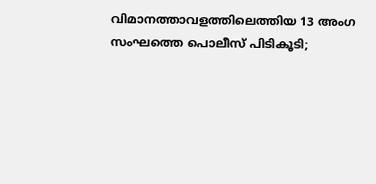വിമാനത്താവളത്തിലെത്തിയ 13 അംഗ സംഘത്തെ പൊലീസ് പിടികൂടി;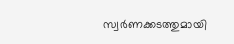സ്വർണക്കടത്തുമായി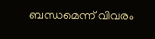ബന്ധമെന്ന് വിവരം